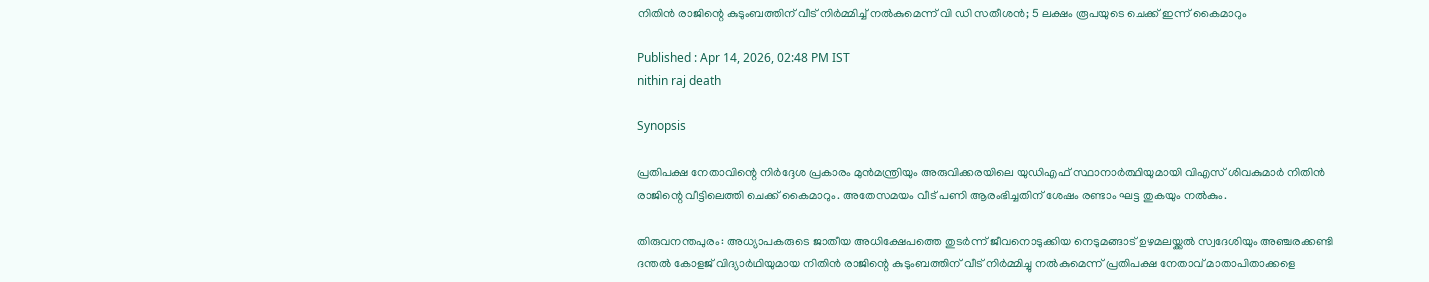നിതിൻ രാജിന്റെ കുടുംബത്തിന് വീട് നിർമ്മിച്ച് നൽകുമെന്ന് വി ഡി സതീശൻ; 5 ലക്ഷം രൂപയുടെ ചെക്ക് ഇന്ന് കൈമാറും

Published : Apr 14, 2026, 02:48 PM IST
nithin raj death

Synopsis

പ്രതിപക്ഷ നേതാവിന്റെ നിര്‍ദ്ദേശ പ്രകാരം മുന്‍മന്ത്രിയും അരുവിക്കരയിലെ യുഡിഎഫ് സ്ഥാനാര്‍ത്ഥിയുമായി വിഎസ് ശിവകുമാർ നിതിന്‍ രാജിന്റെ വീട്ടിലെത്തി ചെക്ക് കൈമാറും. അതേസമയം വീട് പണി ആരംഭിച്ചതിന് ശേഷം രണ്ടാം ഘട്ട തുകയും നൽകും.

തിരുവനന്തപുരം: അധ്യാപകരുടെ ജാതീയ അധിക്ഷേപത്തെ തുടര്‍ന്ന് ജീവനൊടുക്കിയ നെടുമങ്ങാട് ഉഴമലയ്ക്കല്‍ സ്വദേശിയും അഞ്ചരക്കണ്ടി ദന്തല്‍ കോളജ് വിദ്യാര്‍ഥിയുമായ നിതിന്‍ രാജിന്റെ കുടുംബത്തിന് വീട് നിര്‍മ്മിച്ചു നല്‍കുമെന്ന് പ്രതിപക്ഷ നേതാവ് മാതാപിതാക്കളെ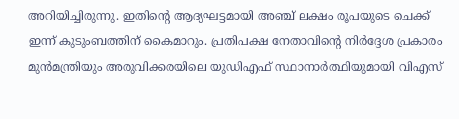അറിയിച്ചിരുന്നു. ഇതിന്റെ ആദ്യഘട്ടമായി അഞ്ച് ലക്ഷം രൂപയുടെ ചെക്ക് ഇന്ന് കുടുംബത്തിന് കൈമാറും. പ്രതിപക്ഷ നേതാവിന്റെ നിര്‍ദ്ദേശ പ്രകാരം മുന്‍മന്ത്രിയും അരുവിക്കരയിലെ യുഡിഎഫ് സ്ഥാനാര്‍ത്ഥിയുമായി വിഎസ്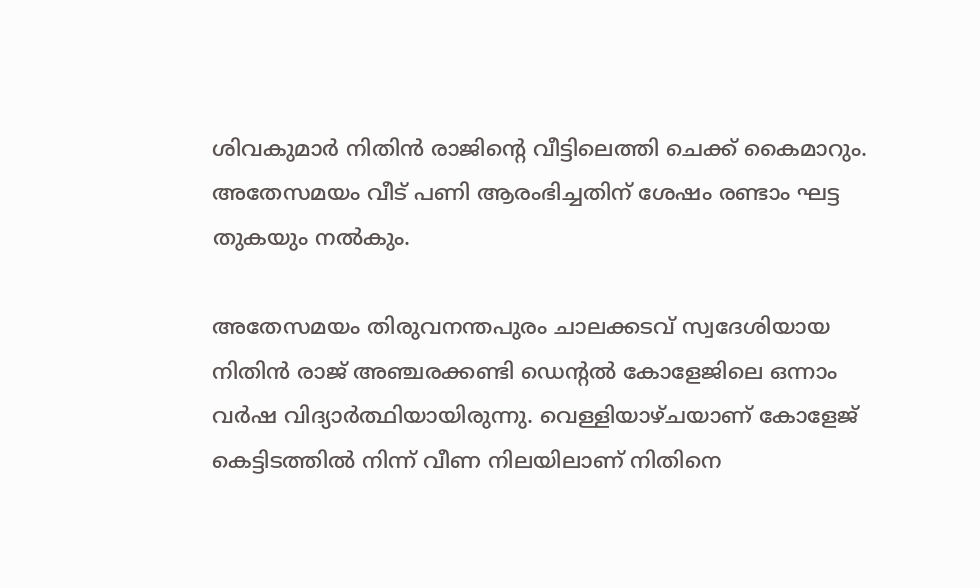ശിവകുമാർ നിതിന്‍ രാജിന്റെ വീട്ടിലെത്തി ചെക്ക് കൈമാറും. അതേസമയം വീട് പണി ആരംഭിച്ചതിന് ശേഷം രണ്ടാം ഘട്ട തുകയും നൽകും.

അതേസമയം തിരുവനന്തപുരം ചാലക്കടവ് സ്വദേശിയായ നിതിൻ രാജ് അഞ്ചരക്കണ്ടി ഡെന്റൽ കോളേജിലെ ഒന്നാം വർഷ വിദ്യാർത്ഥിയായിരുന്നു. വെള്ളിയാഴ്ചയാണ് കോളേജ് കെട്ടിടത്തിൽ നിന്ന് വീണ നിലയിലാണ് നിതിനെ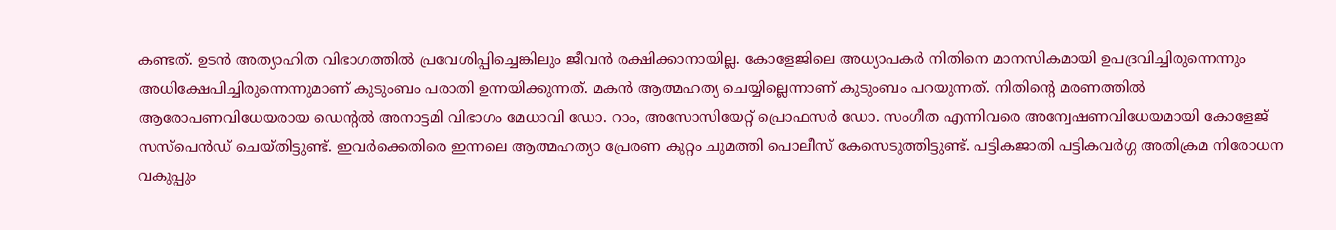കണ്ടത്. ഉടൻ അത്യാഹിത വിഭാഗത്തിൽ പ്രവേശിപ്പിച്ചെങ്കിലും ജീവൻ രക്ഷിക്കാനായില്ല. കോളേജിലെ അധ്യാപകർ നിതിനെ മാനസികമായി ഉപദ്രവിച്ചിരുന്നെന്നും അധിക്ഷേപിച്ചിരുന്നെന്നുമാണ് കുടുംബം പരാതി ഉന്നയിക്കുന്നത്. മകൻ ആത്മഹത്യ ചെയ്യില്ലെന്നാണ് കുടുംബം പറയുന്നത്. നിതിന്റെ മരണത്തിൽ ആരോപണവിധേയരായ ഡെന്റൽ അനാട്ടമി വിഭാഗം മേധാവി ഡോ. റാം, അസോസിയേറ്റ് പ്രൊഫസർ ഡോ. സംഗീത എന്നിവരെ അന്വേഷണവിധേയമായി കോളേജ് സസ്പെൻഡ് ചെയ്തിട്ടുണ്ട്. ഇവര്‍ക്കെതിരെ ഇന്നലെ ആത്മഹത്യാ പ്രേരണ കുറ്റം ചുമത്തി പൊലീസ് കേസെടുത്തിട്ടുണ്ട്. പട്ടികജാതി പട്ടികവർഗ്ഗ അതിക്രമ നിരോധന വകുപ്പും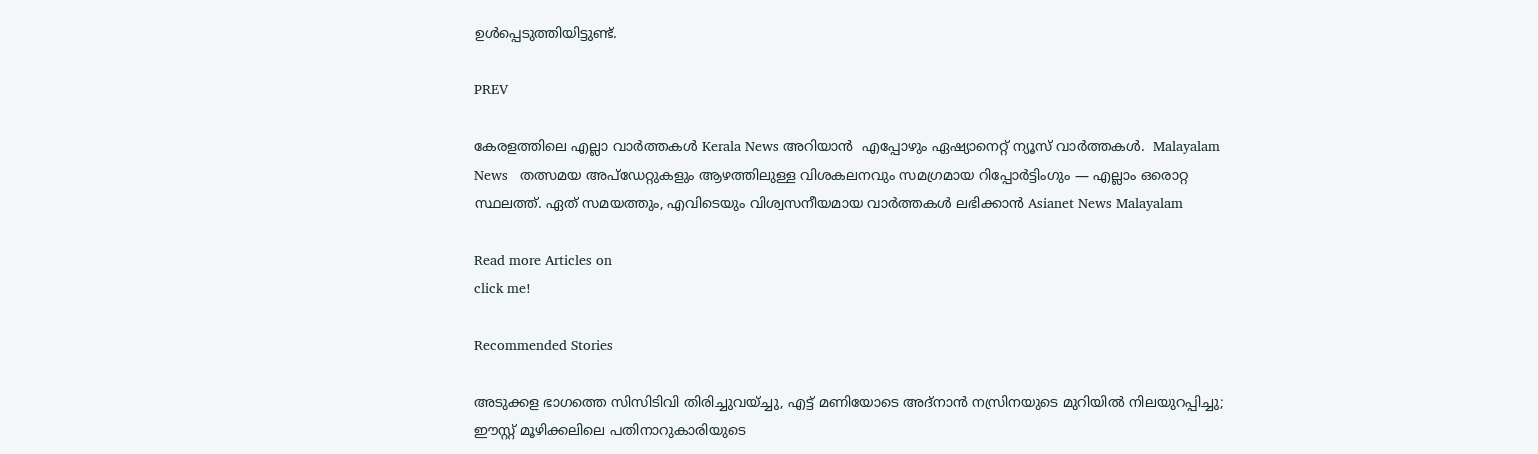ഉൾപ്പെടുത്തിയിട്ടുണ്ട്.

PREV

കേരളത്തിലെ എല്ലാ വാർത്തകൾ Kerala News അറിയാൻ  എപ്പോഴും ഏഷ്യാനെറ്റ് ന്യൂസ് വാർത്തകൾ.  Malayalam News   തത്സമയ അപ്‌ഡേറ്റുകളും ആഴത്തിലുള്ള വിശകലനവും സമഗ്രമായ റിപ്പോർട്ടിംഗും — എല്ലാം ഒരൊറ്റ സ്ഥലത്ത്. ഏത് സമയത്തും, എവിടെയും വിശ്വസനീയമായ വാർത്തകൾ ലഭിക്കാൻ Asianet News Malayalam

Read more Articles on
click me!

Recommended Stories

അടുക്കള ഭാഗത്തെ സിസിടിവി തിരിച്ചുവയ്ച്ചു, എട്ട് മണിയോടെ അദ്‌നാൻ നസ്രിനയുടെ മുറിയിൽ നിലയുറപ്പിച്ചു; ഈസ്റ്റ് മൂഴിക്കലിലെ പതിനാറുകാരിയുടെ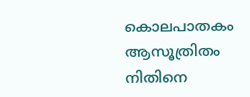കൊലപാതകം ആസൂത്രിതം
നിതിനെ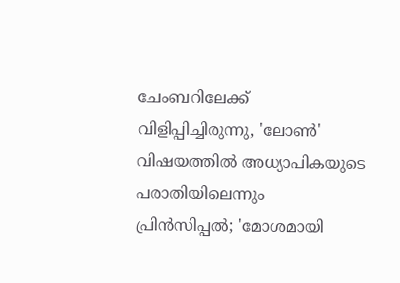ചേംബറിലേക്ക് വിളിപ്പിച്ചിരുന്നു, 'ലോൺ' വിഷയത്തിൽ അധ്യാപികയുടെ പരാതിയിലെന്നും പ്രിൻസിപ്പൽ; 'മോശമായി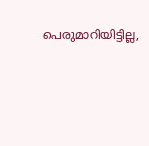പെരുമാറിയിട്ടില്ല,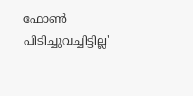ഫോൺ പിടിച്ചുവച്ചിട്ടില്ല'